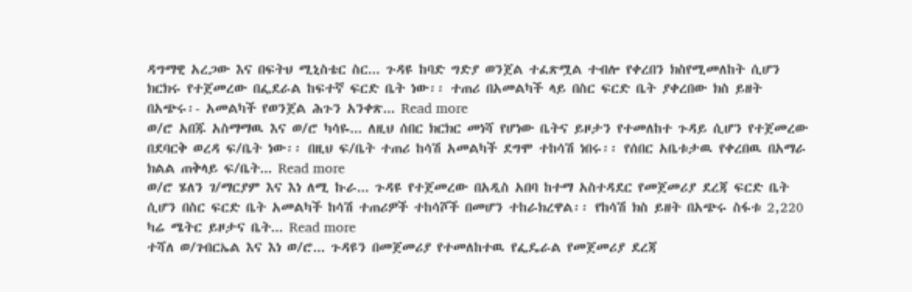ዳግማዊ አረጋው እና በፍትህ ሚኒስቴር ስር... ጉዳዩ ከባድ ግድያ ወንጀል ተፈጽሟል ተብሎ የቀረበን ክስየሚመለከት ሲሆን ክርክሩ የተጀመረው በፌደራል ከፍተኛ ፍርድ ቤት ነው፡፡ ተጠሪ በአመልካች ላይ በስር ፍርድ ቤት ያቀረበው ክስ ይዘት በአጭሩ፡- አመልካች የወንጀል ሕጉን አንቀጽ... Read more
ወ/ሮ አበጁ አስማማዉ እና ወ/ሮ ካሳዬ... ለዚህ ሰበር ክርክር መነሻ የሆነው ቤትና ይዞታን የተመለከተ ጉዳይ ሲሆን የተጀመረው በደባርቅ ወረዳ ፍ/ቤት ነው፡፡ በዚህ ፍ/ቤት ተጠሪ ከሳሽ አመልካች ደግሞ ተከሳሽ ነበሩ፡፡ የሰበር አቤቱታዉ የቀረበዉ በአማራ ክልል ጠቅላይ ፍ/ቤት... Read more
ወ/ሮ ሄለን ገ/ማርያም እና እነ ለሚ ኩራ... ጉዳዩ የተጀመረው በአዲስ አበባ ከተማ አስተዳደር የመጀመሪያ ደረጃ ፍርድ ቤት ሲሆን በስር ፍርድ ቤት አመልካች ከሳሽ ተጠሪዎች ተከሳሾች በመሆን ተከራክረዋል፡፡ የከሳሽ ክስ ይዘት በአጭሩ ስፋቱ 2,220 ካሬ ሜትር ይዞታና ቤት... Read more
ተሻለ ወ/ገብርኤል እና እነ ወ/ሮ... ጉዳዩን በመጀመሪያ የተመለከተዉ የፌዴራል የመጀመሪያ ደረጃ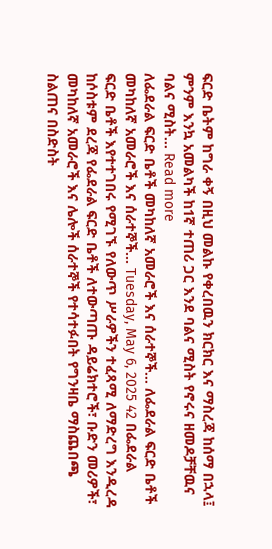ፍርድ ቤትም ከግራ ቀኝ በዚህ መልኩ የቀረበዉን ክርክር እና ማስረጃ ከሰማ በኋላ፤ ምንም እንኳ አመልካች ከ1ኛ ተጠሪ ጋር እንደ ባልና ሚስት የኖሩና ዘመዶቻቸዉና ባልና ሚስት... Read more
ለፌደራል ፍርድ ቤቶች መካከለኛ አመራሮች እና ሰራተኞች... ለፌደራል ፍርድ ቤቶች መካከለኛ አመራሮች እና ሰራተኞች... Tuesday, May 6, 2025 42 በፌደራል ፍርድ ቤቶች እየተተገበሩ የሚገኙ የለውጥ ሥራዎችን ተፈጻሚ ለማድረግ እንዲረዳ ከሶስቱም ደረጃ የፌደራል ፍርድ ቤቶች ለተውጣጡ ዳይሬክተሮች፣ ቡድን መሪዎች፣ መካከለኛ አመራሮች እና ሌሎች ሰራተኞች የተሳተፉበት የግንዛቤ ማስጨበጫ ስልጠና በስድስት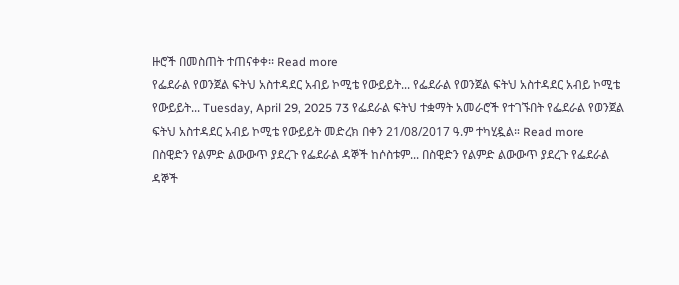ዙሮች በመስጠት ተጠናቀቀ፡፡ Read more
የፌደራል የወንጀል ፍትህ አስተዳደር አብይ ኮሚቴ የውይይት... የፌደራል የወንጀል ፍትህ አስተዳደር አብይ ኮሚቴ የውይይት... Tuesday, April 29, 2025 73 የፌደራል ፍትህ ተቋማት አመራሮች የተገኙበት የፌደራል የወንጀል ፍትህ አስተዳደር አብይ ኮሚቴ የውይይት መድረክ በቀን 21/08/2017 ዓ.ም ተካሂዷል። Read more
በስዊድን የልምድ ልውውጥ ያደረጉ የፌደራል ዳኞች ከሶስቱም... በስዊድን የልምድ ልውውጥ ያደረጉ የፌደራል ዳኞች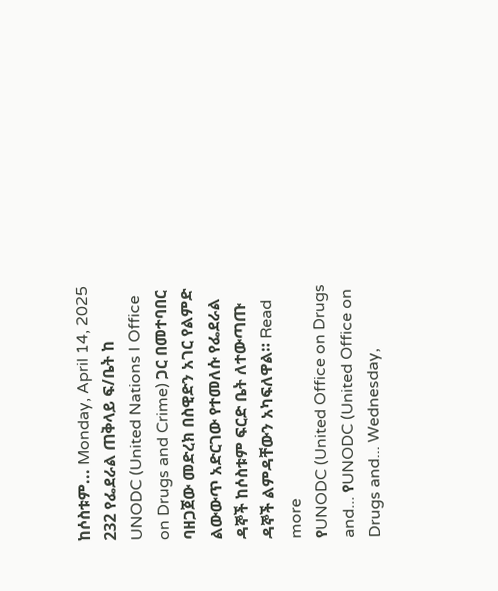ከሶስቱም... Monday, April 14, 2025 232 የፌደራል ጠቅላይ ፍ/ቤት ከ UNODC (United Nations I Office on Drugs and Crime) ጋር በመተባበር ባዘጋጀው መድረክ በስዊድን አገር የልምድ ልውውጥ አድርገው የተመለሱ የፌደራል ዳኞች ከሶስቱም ፍርድ ቤት ለተውጣጡ ዳኞች ልምዳቸውን አካፍለዋል። Read more
የUNODC (United Office on Drugs and... የUNODC (United Office on Drugs and... Wednesday,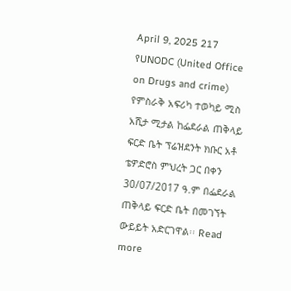April 9, 2025 217 የUNODC (United Office on Drugs and crime) የምስራቅ አፍሪካ ተወካይ ሚስ አሺታ ሚታል ከፌደራል ጠቅላይ ፍርድ ቤት ፕሬዝደንት ክቡር አቶ ቴዎድሮስ ምህረት ጋር በቀን 30/07/2017 ዓ.ም በፌደራል ጠቅላይ ፍርድ ቤት በመገኘት ውይይት አድርገዋል፡፡ Read more